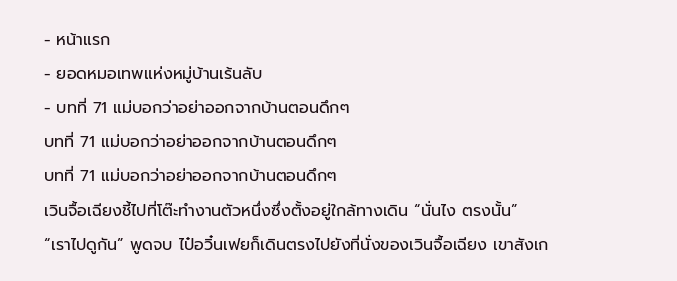- หน้าแรก
- ยอดหมอเทพแห่งหมู่บ้านเร้นลับ
- บทที่ 71 แม่บอกว่าอย่าออกจากบ้านตอนดึกๆ
บทที่ 71 แม่บอกว่าอย่าออกจากบ้านตอนดึกๆ
บทที่ 71 แม่บอกว่าอย่าออกจากบ้านตอนดึกๆ
เวินจื้อเฉียงชี้ไปที่โต๊ะทำงานตัวหนึ่งซึ่งตั้งอยู่ใกล้ทางเดิน “นั่นไง ตรงนั้น”
“เราไปดูกัน” พูดจบ ไป๋อวิ๋นเฟยก็เดินตรงไปยังที่นั่งของเวินจื้อเฉียง เขาสังเก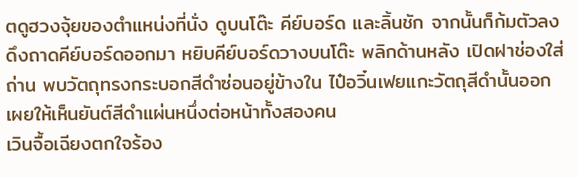ตดูฮวงจุ้ยของตำแหน่งที่นั่ง ดูบนโต๊ะ คีย์บอร์ด และลิ้นชัก จากนั้นก็ก้มตัวลง ดึงถาดคีย์บอร์ดออกมา หยิบคีย์บอร์ดวางบนโต๊ะ พลิกด้านหลัง เปิดฝาช่องใส่ถ่าน พบวัตถุทรงกระบอกสีดำซ่อนอยู่ข้างใน ไป๋อวิ๋นเฟยแกะวัตถุสีดำนั้นออก เผยให้เห็นยันต์สีดำแผ่นหนึ่งต่อหน้าทั้งสองคน
เวินจื้อเฉียงตกใจร้อง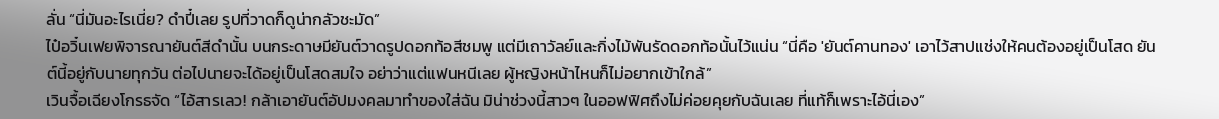ลั่น “นี่มันอะไรเนี่ย? ดำปี๋เลย รูปที่วาดก็ดูน่ากลัวชะมัด”
ไป๋อวิ๋นเฟยพิจารณายันต์สีดำนั้น บนกระดาษมียันต์วาดรูปดอกท้อสีชมพู แต่มีเถาวัลย์และกิ่งไม้พันรัดดอกท้อนั้นไว้แน่น “นี่คือ 'ยันต์คานทอง' เอาไว้สาปแช่งให้คนต้องอยู่เป็นโสด ยันต์นี้อยู่กับนายทุกวัน ต่อไปนายจะได้อยู่เป็นโสดสมใจ อย่าว่าแต่แฟนหนีเลย ผู้หญิงหน้าไหนก็ไม่อยากเข้าใกล้”
เวินจื้อเฉียงโกรธจัด “ไอ้สารเลว! กล้าเอายันต์อัปมงคลมาทำของใส่ฉัน มิน่าช่วงนี้สาวๆ ในออฟฟิศถึงไม่ค่อยคุยกับฉันเลย ที่แท้ก็เพราะไอ้นี่เอง”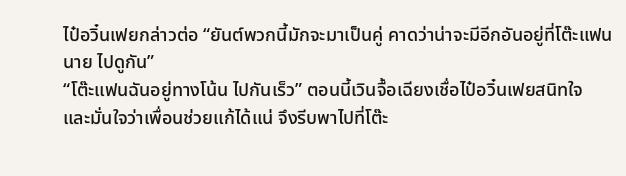ไป๋อวิ๋นเฟยกล่าวต่อ “ยันต์พวกนี้มักจะมาเป็นคู่ คาดว่าน่าจะมีอีกอันอยู่ที่โต๊ะแฟนนาย ไปดูกัน”
“โต๊ะแฟนฉันอยู่ทางโน้น ไปกันเร็ว” ตอนนี้เวินจื้อเฉียงเชื่อไป๋อวิ๋นเฟยสนิทใจ และมั่นใจว่าเพื่อนช่วยแก้ได้แน่ จึงรีบพาไปที่โต๊ะ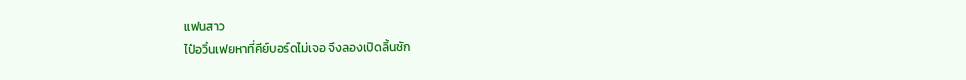แฟนสาว
ไป๋อวิ๋นเฟยหาที่คีย์บอร์ดไม่เจอ จึงลองเปิดลิ้นชัก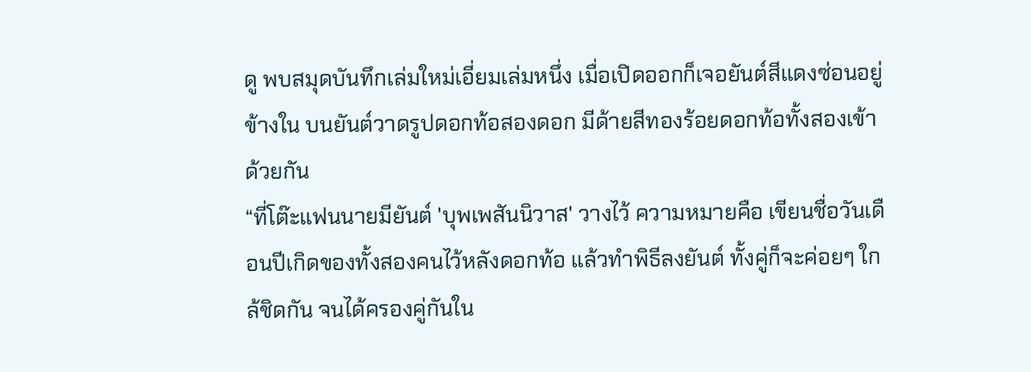ดู พบสมุดบันทึกเล่มใหม่เอี่ยมเล่มหนึ่ง เมื่อเปิดออกก็เจอยันต์สีแดงซ่อนอยู่ข้างใน บนยันต์วาดรูปดอกท้อสองดอก มีด้ายสีทองร้อยดอกท้อทั้งสองเข้าด้วยกัน
“ที่โต๊ะแฟนนายมียันต์ 'บุพเพสันนิวาส' วางไว้ ความหมายคือ เขียนชื่อวันเดือนปีเกิดของทั้งสองคนไว้หลังดอกท้อ แล้วทำพิธีลงยันต์ ทั้งคู่ก็จะค่อยๆ ใกล้ชิดกัน จนได้ครองคู่กันใน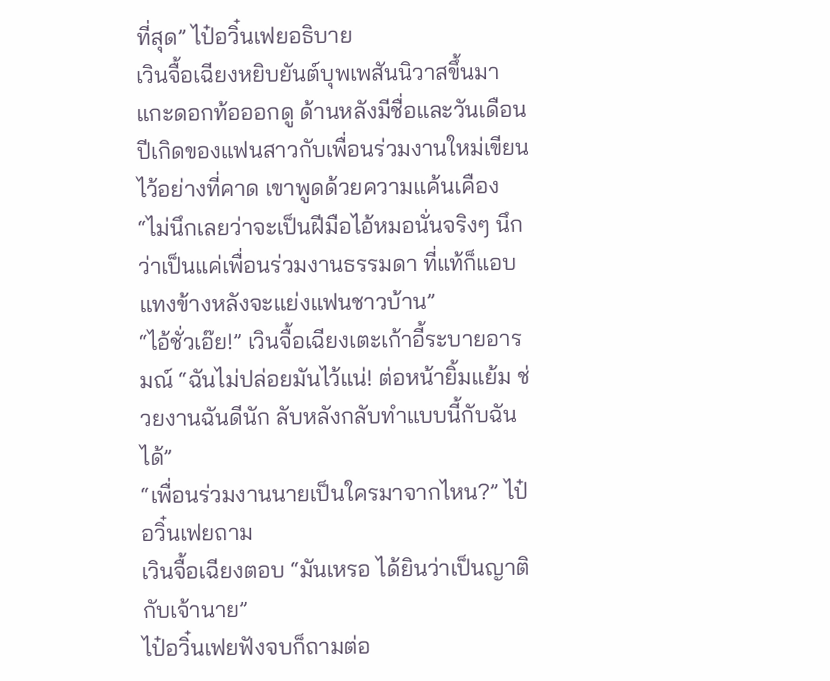ที่สุด” ไป๋อวิ๋นเฟยอธิบาย
เวินจื้อเฉียงหยิบยันต์บุพเพสันนิวาสขึ้นมา แกะดอกท้อออกดู ด้านหลังมีชื่อและวันเดือนปีเกิดของแฟนสาวกับเพื่อนร่วมงานใหม่เขียนไว้อย่างที่คาด เขาพูดด้วยความแค้นเคือง “ไม่นึกเลยว่าจะเป็นฝีมือไอ้หมอนั่นจริงๆ นึกว่าเป็นแค่เพื่อนร่วมงานธรรมดา ที่แท้ก็แอบแทงข้างหลังจะแย่งแฟนชาวบ้าน”
“ไอ้ชั่วเอ๊ย!” เวินจื้อเฉียงเตะเก้าอี้ระบายอารมณ์ “ฉันไม่ปล่อยมันไว้แน่! ต่อหน้ายิ้มแย้ม ช่วยงานฉันดีนัก ลับหลังกลับทำแบบนี้กับฉันได้”
“เพื่อนร่วมงานนายเป็นใครมาจากไหน?” ไป๋อวิ๋นเฟยถาม
เวินจื้อเฉียงตอบ “มันเหรอ ได้ยินว่าเป็นญาติกับเจ้านาย”
ไป๋อวิ๋นเฟยฟังจบก็ถามต่อ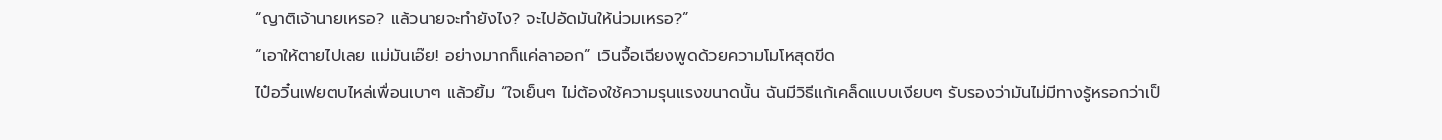“ญาติเจ้านายเหรอ? แล้วนายจะทำยังไง? จะไปอัดมันให้น่วมเหรอ?”
“เอาให้ตายไปเลย แม่มันเอ๊ย! อย่างมากก็แค่ลาออก” เวินจื้อเฉียงพูดด้วยความโมโหสุดขีด
ไป๋อวิ๋นเฟยตบไหล่เพื่อนเบาๆ แล้วยิ้ม “ใจเย็นๆ ไม่ต้องใช้ความรุนแรงขนาดนั้น ฉันมีวิธีแก้เคล็ดแบบเงียบๆ รับรองว่ามันไม่มีทางรู้หรอกว่าเป็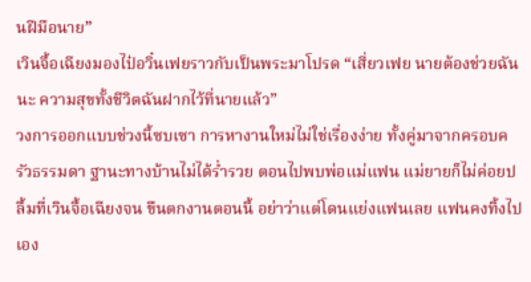นฝีมือนาย”
เวินจื้อเฉียงมองไป๋อวิ๋นเฟยราวกับเป็นพระมาโปรด “เสี่ยวเฟย นายต้องช่วยฉันนะ ความสุขทั้งชีวิตฉันฝากไว้ที่นายแล้ว”
วงการออกแบบช่วงนี้ซบเซา การหางานใหม่ไม่ใช่เรื่องง่าย ทั้งคู่มาจากครอบครัวธรรมดา ฐานะทางบ้านไม่ได้ร่ำรวย ตอนไปพบพ่อแม่แฟน แม่ยายก็ไม่ค่อยปลื้มที่เวินจื้อเฉียงจน ขืนตกงานตอนนี้ อย่าว่าแต่โดนแย่งแฟนเลย แฟนคงทิ้งไปเอง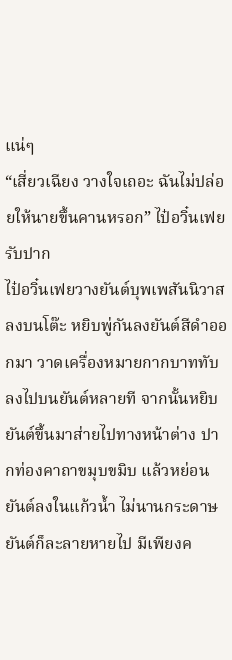แน่ๆ
“เสี่ยวเฉียง วางใจเถอะ ฉันไม่ปล่อยให้นายขึ้นคานหรอก” ไป๋อวิ๋นเฟยรับปาก
ไป๋อวิ๋นเฟยวางยันต์บุพเพสันนิวาสลงบนโต๊ะ หยิบพู่กันลงยันต์สีดำออกมา วาดเครื่องหมายกากบาททับลงไปบนยันต์หลายที จากนั้นหยิบยันต์ขึ้นมาส่ายไปทางหน้าต่าง ปากท่องคาถาขมุบขมิบ แล้วหย่อนยันต์ลงในแก้วน้ำ ไม่นานกระดาษยันต์ก็ละลายหายไป มีเพียงค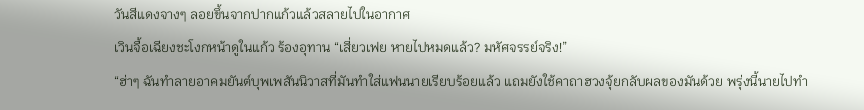วันสีแดงจางๆ ลอยขึ้นจากปากแก้วแล้วสลายไปในอากาศ
เวินจื้อเฉียงชะโงกหน้าดูในแก้ว ร้องอุทาน “เสี่ยวเฟย หายไปหมดแล้ว? มหัศจรรย์จริง!”
“ฮ่าๆ ฉันทำลายอาคมยันต์บุพเพสันนิวาสที่มันทำใส่แฟนนายเรียบร้อยแล้ว แถมยังใช้คาถาฮวงจุ้ยกลับผลของมันด้วย พรุ่งนี้นายไปทำ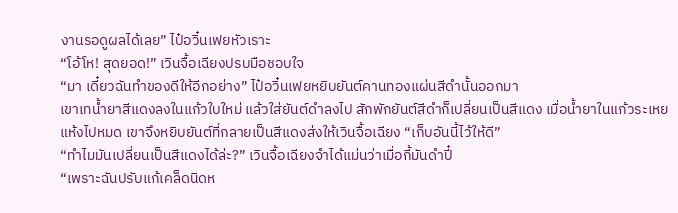งานรอดูผลได้เลย” ไป๋อวิ๋นเฟยหัวเราะ
“โอ้โห! สุดยอด!” เวินจื้อเฉียงปรบมือชอบใจ
“มา เดี๋ยวฉันทำของดีให้อีกอย่าง” ไป๋อวิ๋นเฟยหยิบยันต์คานทองแผ่นสีดำนั้นออกมา
เขาเทน้ำยาสีแดงลงในแก้วใบใหม่ แล้วใส่ยันต์ดำลงไป สักพักยันต์สีดำก็เปลี่ยนเป็นสีแดง เมื่อน้ำยาในแก้วระเหยแห้งไปหมด เขาจึงหยิบยันต์ที่กลายเป็นสีแดงส่งให้เวินจื้อเฉียง “เก็บอันนี้ไว้ให้ดี”
“ทำไมมันเปลี่ยนเป็นสีแดงได้ล่ะ?” เวินจื้อเฉียงจำได้แม่นว่าเมื่อกี้มันดำปี๋
“เพราะฉันปรับแก้เคล็ดนิดห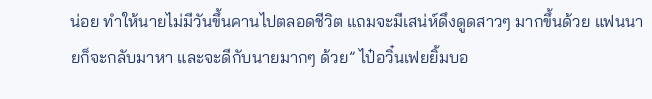น่อย ทำให้นายไม่มีวันขึ้นคานไปตลอดชีวิต แถมจะมีเสน่ห์ดึงดูดสาวๆ มากขึ้นด้วย แฟนนายก็จะกลับมาหา และจะดีกับนายมากๆ ด้วย” ไป๋อวิ๋นเฟยยิ้มบอ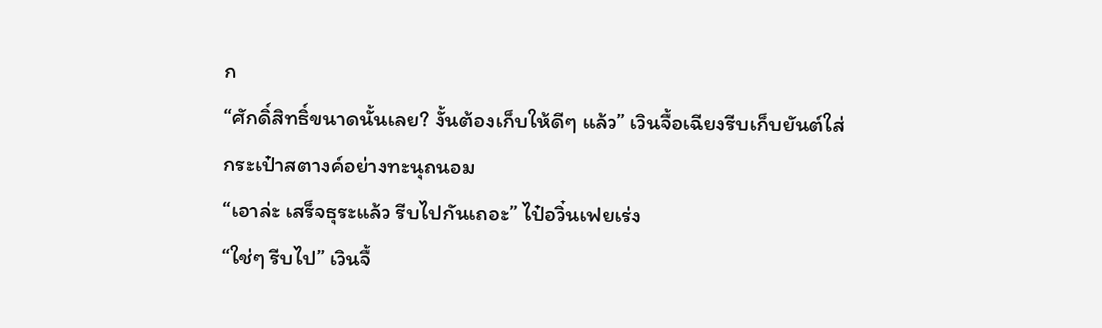ก
“ศักดิ์สิทธิ์ขนาดนั้นเลย? งั้นต้องเก็บให้ดีๆ แล้ว” เวินจื้อเฉียงรีบเก็บยันต์ใส่กระเป๋าสตางค์อย่างทะนุถนอม
“เอาล่ะ เสร็จธุระแล้ว รีบไปกันเถอะ” ไป๋อวิ๋นเฟยเร่ง
“ใช่ๆ รีบไป” เวินจื้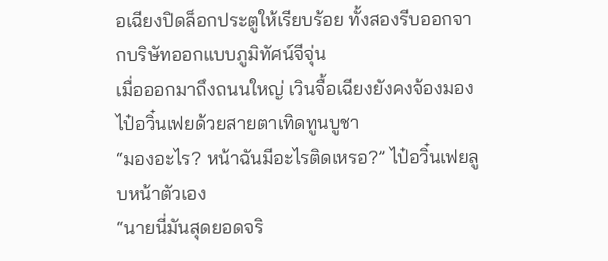อเฉียงปิดล็อกประตูให้เรียบร้อย ทั้งสองรีบออกจากบริษัทออกแบบภูมิทัศน์จีจุ่น
เมื่อออกมาถึงถนนใหญ่ เวินจื้อเฉียงยังคงจ้องมองไป๋อวิ๋นเฟยด้วยสายตาเทิดทูนบูชา
“มองอะไร? หน้าฉันมีอะไรติดเหรอ?” ไป๋อวิ๋นเฟยลูบหน้าตัวเอง
“นายนี่มันสุดยอดจริ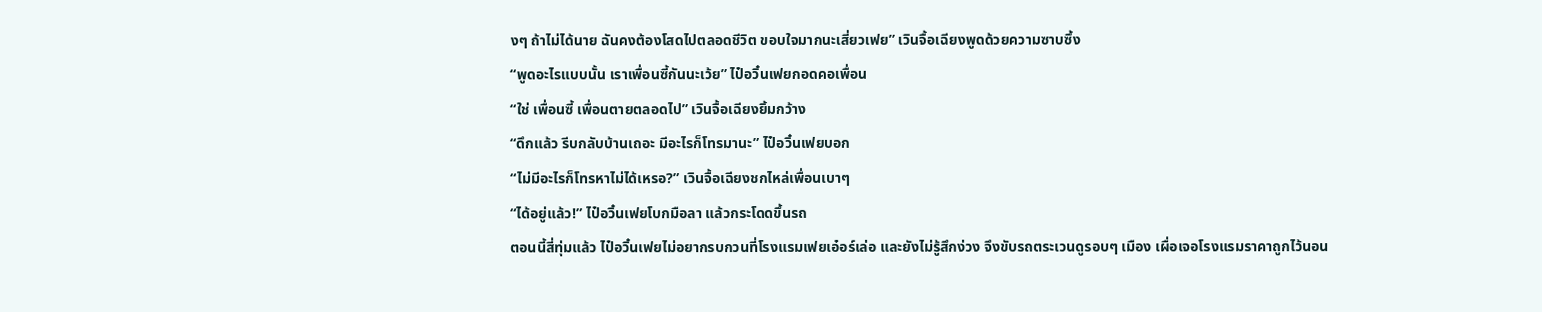งๆ ถ้าไม่ได้นาย ฉันคงต้องโสดไปตลอดชีวิต ขอบใจมากนะเสี่ยวเฟย” เวินจื้อเฉียงพูดด้วยความซาบซึ้ง
“พูดอะไรแบบนั้น เราเพื่อนซี้กันนะเว้ย” ไป๋อวิ๋นเฟยกอดคอเพื่อน
“ใช่ เพื่อนซี้ เพื่อนตายตลอดไป” เวินจื้อเฉียงยิ้มกว้าง
“ดึกแล้ว รีบกลับบ้านเถอะ มีอะไรก็โทรมานะ” ไป๋อวิ๋นเฟยบอก
“ไม่มีอะไรก็โทรหาไม่ได้เหรอ?” เวินจื้อเฉียงชกไหล่เพื่อนเบาๆ
“ได้อยู่แล้ว!” ไป๋อวิ๋นเฟยโบกมือลา แล้วกระโดดขึ้นรถ
ตอนนี้สี่ทุ่มแล้ว ไป๋อวิ๋นเฟยไม่อยากรบกวนที่โรงแรมเฟยเอ๋อร์เล่อ และยังไม่รู้สึกง่วง จึงขับรถตระเวนดูรอบๆ เมือง เผื่อเจอโรงแรมราคาถูกไว้นอน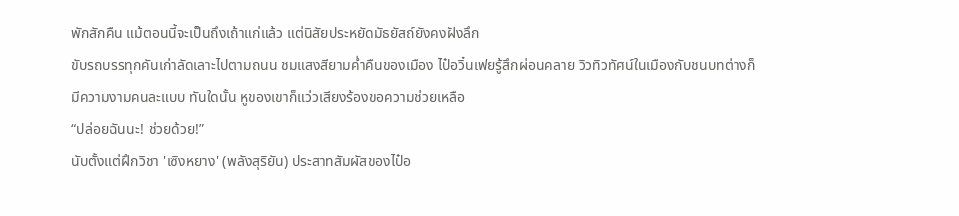พักสักคืน แม้ตอนนี้จะเป็นถึงเถ้าแก่แล้ว แต่นิสัยประหยัดมัธยัสถ์ยังคงฝังลึก
ขับรถบรรทุกคันเก่าลัดเลาะไปตามถนน ชมแสงสียามค่ำคืนของเมือง ไป๋อวิ๋นเฟยรู้สึกผ่อนคลาย วิวทิวทัศน์ในเมืองกับชนบทต่างก็มีความงามคนละแบบ ทันใดนั้น หูของเขาก็แว่วเสียงร้องขอความช่วยเหลือ
“ปล่อยฉันนะ! ช่วยด้วย!”
นับตั้งแต่ฝึกวิชา 'เซิงหยาง' (พลังสุริยัน) ประสาทสัมผัสของไป๋อ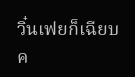วิ๋นเฟยก็เฉียบค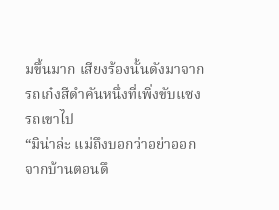มขึ้นมาก เสียงร้องนั้นดังมาจากรถเก๋งสีดำคันหนึ่งที่เพิ่งขับแซงรถเขาไป
“มิน่าล่ะ แม่ถึงบอกว่าอย่าออกจากบ้านตอนดึ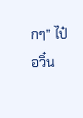กๆ” ไป๋อวิ๋น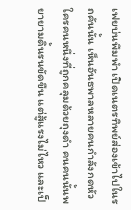เฟยบ่นพึมพำ เปิดเนตรทิพย์ส่องเข้าไปในรถคันนั้น เห็นอันธพาลหลายคนกำลังกดหัวใครคนหนึ่งที่ถูกคลุมด้วยถุงดำ คนคนนั้นพยายามดิ้นรนขัดขืน แต่สู้แรงไม่ไหว และเป็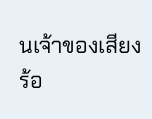นเจ้าของเสียงร้อ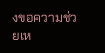งขอความช่วยเห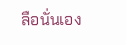ลือนั่นเอง